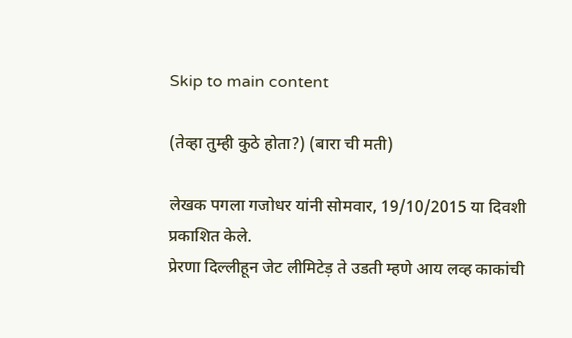Skip to main content

(तेव्हा तुम्ही कुठे होता?) (बारा ची मती)

लेखक पगला गजोधर यांनी सोमवार, 19/10/2015 या दिवशी प्रकाशित केले.
प्रेरणा दिल्लीहून जेट लीमिटेड़ ते उडती म्हणे आय लव्ह काकांची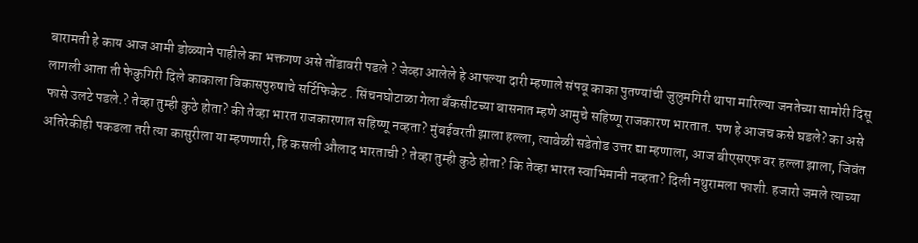बारामती हे काय आज आमी डोळ्याने पाहीले का भक्तगण असे तोंडावरी पडले ? जेव्हा आलेले हे आपल्या दारी म्हणाले संपवू काका पुतण्यांची जुलुमगिरी थापा मारिल्या जनतेच्या सामोरी दिसू लागली आता ती फेकुगिरी दिले काकाला विकासपुरुषाचे सर्टिफिकेट . सिंचनघोटाळा गेला बँकसीटच्या बासनात म्हणे आमुचे सहिष्णू राजकारण भारतात. पण हे आजच कसे घडले? का असे फासे उलटे पडले.? तेव्हा तुम्ही कुठे होता? की तेव्हा भारत राजकारणात सहिष्णू नव्हता? मुंबईवरती झाला हल्ला, त्यावेळी सडेतोड उत्तर द्या म्हणाला, आज बीएसएफ वर हल्ला झाला, जिवंत अतिरेकीही पकडला तरी त्या कासुरीला या म्हणणारी, हि कसली औलाद भारताची ? तेव्हा तुम्ही कुठे होता? कि तेव्हा भारत स्वाभिमानी नव्हता? दिली नथुरामला फाशी. हजारो जमले त्याच्या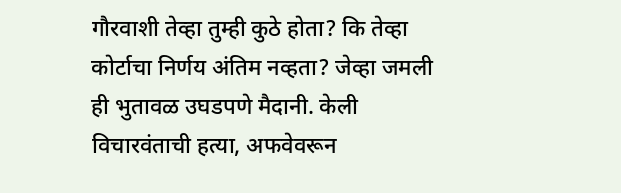गौरवाशी तेव्हा तुम्ही कुठे होता? कि तेव्हा कोर्टाचा निर्णय अंतिम नव्हता? जेव्हा जमली ही भुतावळ उघडपणे मैदानी. केली विचारवंताची हत्या, अफवेवरून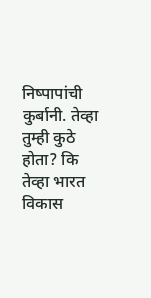निष्पापांची कुर्बानी. तेव्हा तुम्ही कुठे होता? कि तेव्हा भारत विकास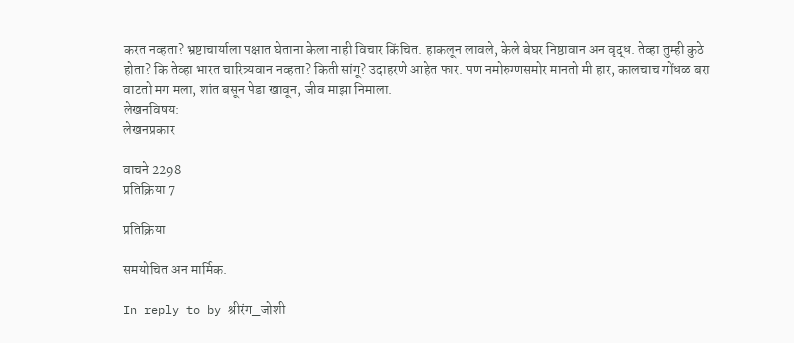करत नव्हता? भ्रष्टाचार्याला पक्षात घेताना केला नाही विचार किंचित. हाकलून लावले, केले बेघर निष्ठावान अन वृद्ध. तेव्हा तुम्ही कुठे होता? कि तेव्हा भारत चारित्र्यवान नव्हता? किती सांगू? उदाहरणे आहेत फार. पण नमोरुग्णसमोर मानतो मी हार, कालचाच गोंधळ बरा वाटतो मग मला, शांत बसून पेडा खावून, जीव माझा निमाला.
लेखनविषय:
लेखनप्रकार

वाचने 2298
प्रतिक्रिया 7

प्रतिक्रिया

समयोचित अन मार्मिक.

In reply to by श्रीरंग_जोशी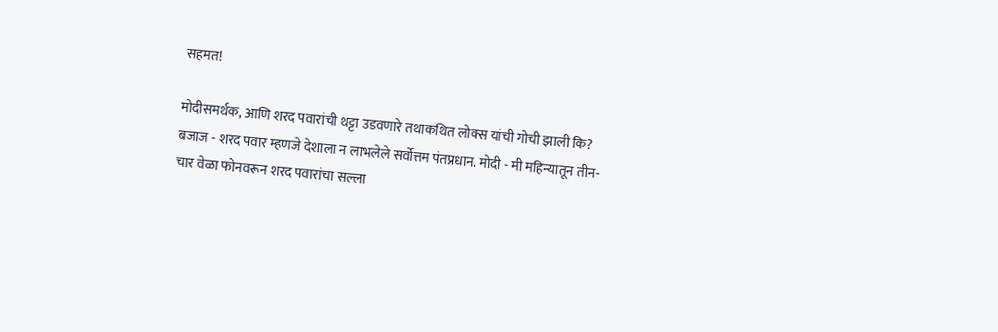सहमत!

मोदीसमर्थक, आणि शरद पवारांची थट्टा उडवणारे तथाकथित लोक्स यांची गोची झाली कि? बजाज - शरद पवार म्हणजे देशाला न लाभलेले सर्वोत्तम पंतप्रधान. मोदी - मी महिन्यातून तीन-चार वेळा फोनवरून शरद पवारांचा सल्ला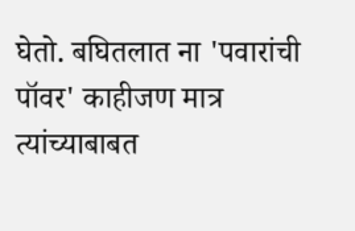घेतो. बघितलात ना 'पवारांची पॉवर' काहीजण मात्र त्यांच्याबाबत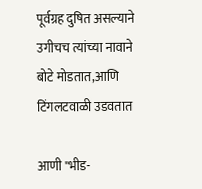पूर्वग्रह दुषित असल्याने उगीचच त्यांच्या नावाने बोटे मोडतात,आणि टिंगलटवाळी उडवतात

आणी "भीड-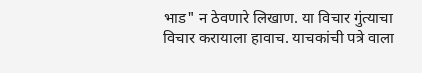भाड" न ठेवणारे लिखाण. या विचार गुंत्याचा विचार करायाला हावाच. याचकांची पत्रे वाला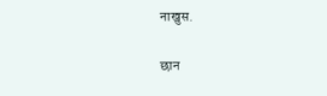नाखुस.

छान